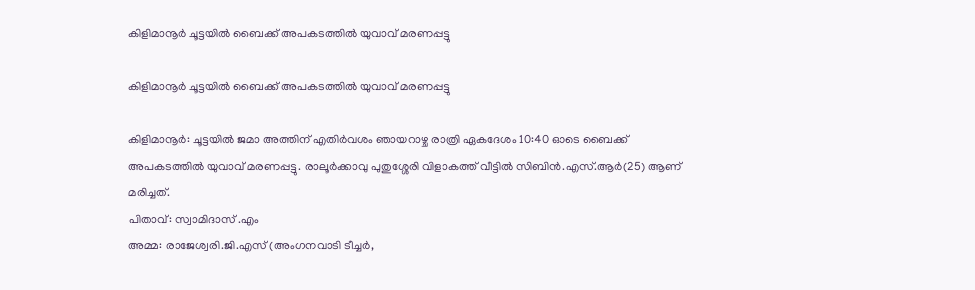കിളിമാനൂർ ചൂട്ടയിൽ ബൈക്ക് അപകടത്തിൽ യുവാവ് മരണപ്പട്ടു

കിളിമാനൂർ ചൂട്ടയിൽ ബൈക്ക് അപകടത്തിൽ യുവാവ് മരണപ്പട്ടു

കിളിമാനൂർ: ചൂട്ടയിൽ ജമാ അത്തിന് എതിർവശം ഞായറാഴ്ച രാത്രി ഏകദേശം 10:40 ഓടെ ബൈക്ക് അപകടത്തിൽ യുവാവ് മരണപ്പട്ടു. രാലൂർക്കാവു പുതുശ്ശേരി വിളാകത്ത് വീട്ടിൽ സിബിൻ.എസ്.ആർ(25) ആണ് മരിച്ചത്.
പിതാവ്: സ്വാമിദാസ് .എം
അമ്മ: രാജേശ്വരി.ജി.എസ് (അംഗനവാടി ടീച്ചർ,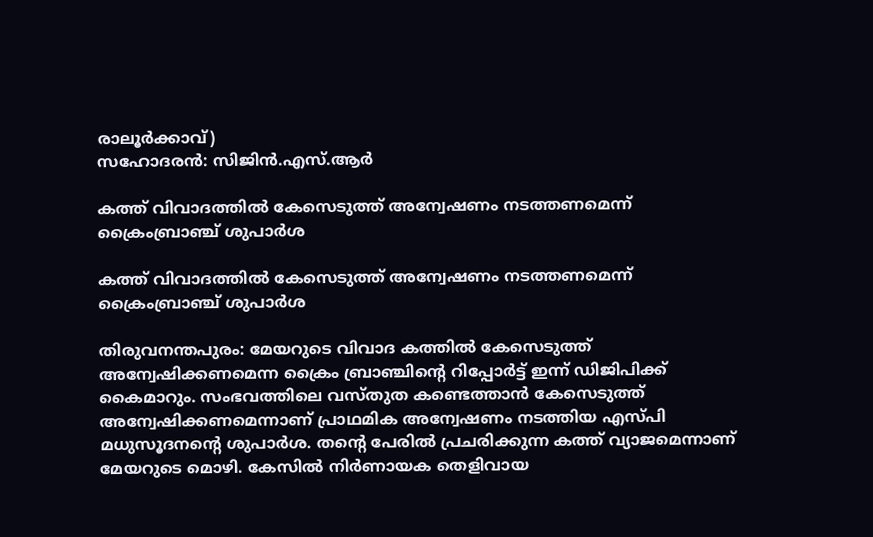രാലൂർക്കാവ്)
സഹോദരൻ: സിജിൻ.എസ്.ആർ

കത്ത് വിവാദത്തിൽ കേസെടുത്ത് അന്വേഷണം നടത്തണമെന്ന് ക്രൈംബ്രാഞ്ച് ശുപാര്‍ശ

കത്ത് വിവാദത്തിൽ കേസെടുത്ത് അന്വേഷണം നടത്തണമെന്ന് ക്രൈംബ്രാഞ്ച് ശുപാര്‍ശ

തിരുവനന്തപുരം: മേയറുടെ വിവാദ കത്തിൽ കേസെടുത്ത് അന്വേഷിക്കണമെന്ന ക്രൈം ബ്രാഞ്ചിൻ്റെ റിപ്പോർട്ട് ഇന്ന് ഡിജിപിക്ക് കൈമാറും. സംഭവത്തിലെ വസ്തുത കണ്ടെത്താൻ കേസെടുത്ത് അന്വേഷിക്കണമെന്നാണ് പ്രാഥമിക അന്വേഷണം നടത്തിയ എസ്പി മധുസൂദനൻ്റെ ശുപാർശ. തൻ്റെ പേരിൽ പ്രചരിക്കുന്ന കത്ത് വ്യാജമെന്നാണ് മേയറുടെ മൊഴി. കേസിൽ നിര്‍ണായക തെളിവായ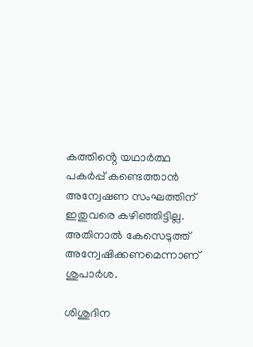കത്തിൻ്റെ യഥാർത്ഥ പകർപ്പ് കണ്ടെത്താൻ അന്വേഷണ സംഘത്തിന് ഇതുവരെ കഴിഞ്ഞിട്ടില്ല. അതിനാൽ കേസെടുത്ത് അന്വേഷിക്കണമെന്നാണ് ശുപാർശ.

ശിശുദിന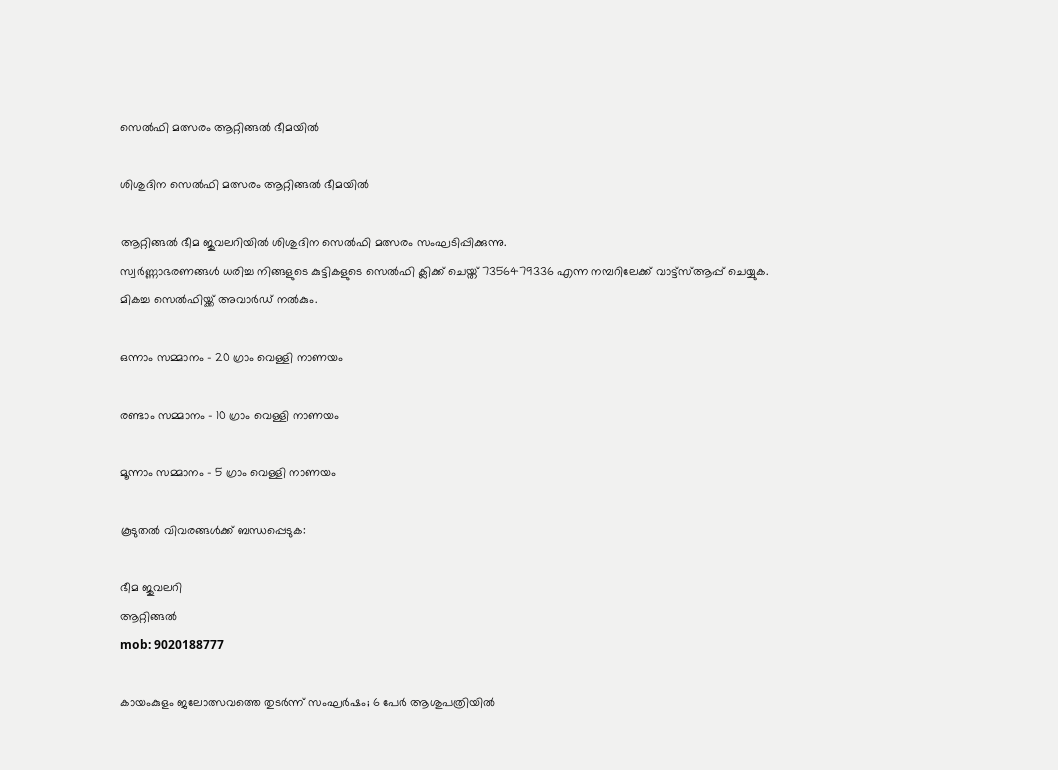സെൽഫി മത്സരം ആറ്റിങ്ങൽ ഭീമയിൽ

ശിശുദിന സെൽഫി മത്സരം ആറ്റിങ്ങൽ ഭീമയിൽ

ആറ്റിങ്ങൽ ഭീമ ജുവലറിയിൽ ശിശുദിന സെൽഫി മത്സരം സംഘടിപ്പിക്കുന്നു.
സ്വർണ്ണാഭരണങ്ങൾ ധരിച്ച നിങ്ങളുടെ കുട്ടികളുടെ സെൽഫി ക്ലിക്ക് ചെയ്ത് 7356479336 എന്ന നമ്പറിലേക്ക് വാട്ട്‌സ്ആപ്പ് ചെയ്യുക. മികച്ച സെൽഫിയ്ക്ക് അവാർഡ് നൽകും.

ഒന്നാം സമ്മാനം – 20 ഗ്രാം വെള്ളി നാണയം

രണ്ടാം സമ്മാനം – 10 ഗ്രാം വെള്ളി നാണയം

മൂന്നാം സമ്മാനം – 5 ഗ്രാം വെള്ളി നാണയം

കൂടുതൽ വിവരങ്ങൾക്ക് ബന്ധപ്പെടുക:

ഭീമ ജുവലറി
ആറ്റിങ്ങൽ
mob: 9020188777

കായംകുളം ജലോത്സവത്തെ തുടർന്ന് സംഘർഷം; 6 പേര്‍ ആശുപത്രിയില്‍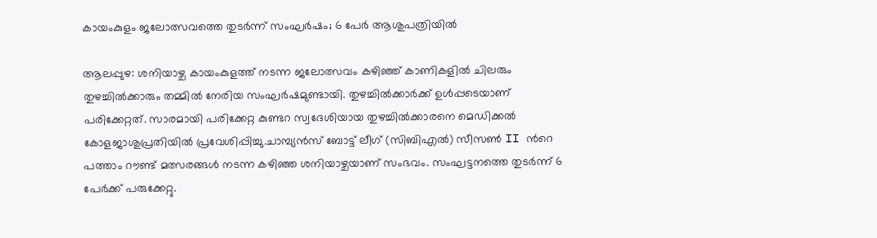കായംകുളം ജലോത്സവത്തെ തുടർന്ന് സംഘർഷം; 6 പേര്‍ ആശുപത്രിയില്‍

ആലപ്പുഴ: ശനിയാഴ്ച കായംകുളത്ത് നടന്ന ജലോത്സവം കഴിഞ്ഞ് കാണികളില്‍ ചിലരും തുഴച്ചില്‍ക്കാരും തമ്മില്‍ നേരിയ സംഘര്‍ഷമുണ്ടായി. തുഴച്ചില്‍ക്കാര്‍ക്ക് ഉള്‍പ്പടെയാണ് പരിക്കേറ്റത്. സാരമായി പരിക്കേറ്റ കുണ്ടറ സ്വദേശിയായ തുഴച്ചില്‍ക്കാരനെ മെഡിക്കല്‍ കോളജാശുപ്രതിയില്‍ പ്രവേശിപ്പിച്ചു.ചാമ്പ്യൻസ് ബോട്ട് ലീഗ് (സിബിഎൽ) സീസൺ II ന്‍റെ പത്താം റൗണ്ട് മത്സരങ്ങള്‍ നടന്ന കഴിഞ്ഞ ശനിയാഴ്ചയാണ് സംഭവം. സംഘട്ടനത്തെ തുടര്‍ന്ന് 6 പേര്‍ക്ക് പരുക്കേറ്റു.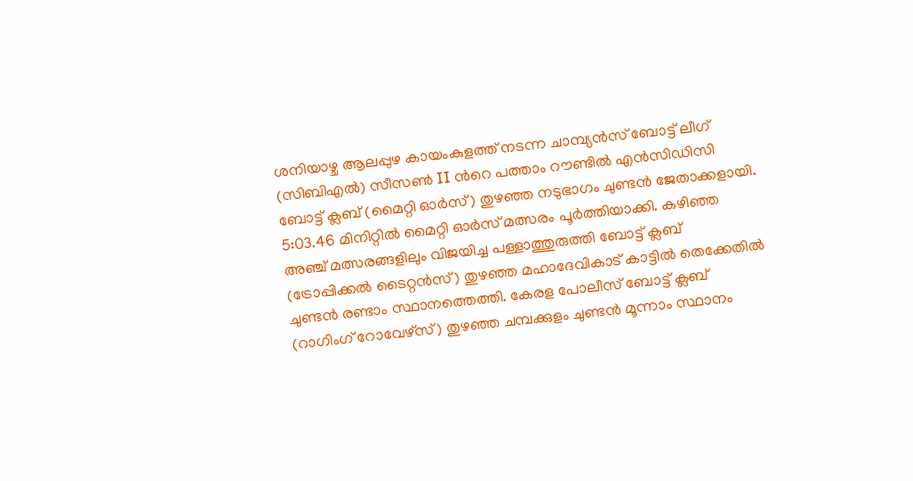ശനിയാഴ്ച ആലപ്പുഴ കായംകുളത്ത് നടന്ന ചാമ്പ്യൻസ് ബോട്ട് ലീഗ് (സിബിഎൽ) സീസൺ II ന്‍റെ പത്താം റൗണ്ടിൽ എൻസിഡിസി ബോട്ട് ക്ലബ് (മൈറ്റി ഓർസ്) തുഴഞ്ഞ നടുഭാഗം ചുണ്ടൻ ജേതാക്കളായി. 5:03.46 മിനിറ്റിൽ മൈറ്റി ഓർസ് മത്സരം പൂർത്തിയാക്കി. കഴിഞ്ഞ അഞ്ച് മത്സരങ്ങളിലും വിജയിച്ച പള്ളാത്തുരുത്തി ബോട്ട് ക്ലബ് (ട്രോപ്പിക്കൽ ടൈറ്റൻസ്) തുഴഞ്ഞ മഹാദേവികാട് കാട്ടിൽ തെക്കേതിൽ ചുണ്ടൻ രണ്ടാം സ്ഥാനത്തെത്തി. കേരള പോലീസ് ബോട്ട് ക്ലബ് (റാഗിംഗ് റോവേഴ്‌സ്) തുഴഞ്ഞ ചമ്പക്കുളം ചുണ്ടൻ മൂന്നാം സ്ഥാനം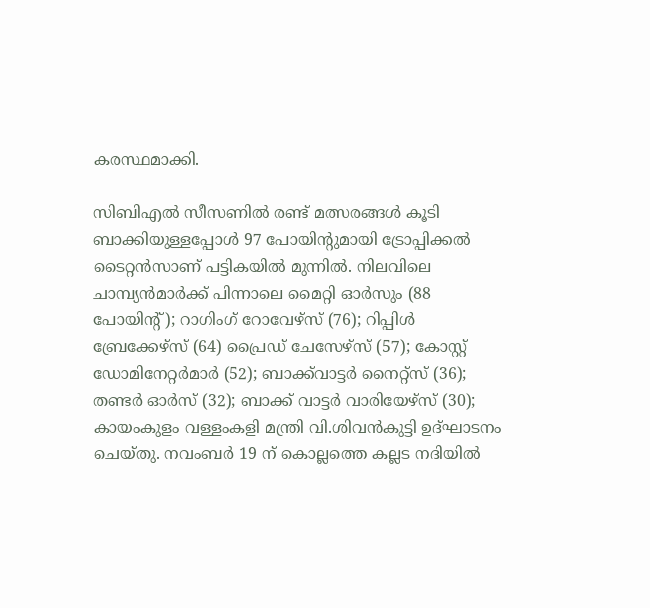കരസ്ഥമാക്കി.

സിബിഎൽ സീസണിൽ രണ്ട് മത്സരങ്ങൾ കൂടി ബാക്കിയുള്ളപ്പോൾ 97 പോയിന്‍റുമായി ട്രോപ്പിക്കൽ ടൈറ്റൻസാണ് പട്ടികയിൽ മുന്നിൽ. നിലവിലെ ചാമ്പ്യൻമാർക്ക് പിന്നാലെ മൈറ്റി ഓർസും (88 പോയിന്‍റ്); റാഗിംഗ് റോവേഴ്സ് (76); റിപ്പിൾ ബ്രേക്കേഴ്സ് (64) പ്രൈഡ് ചേസേഴ്സ് (57); കോസ്റ്റ് ഡോമിനേറ്റർമാർ (52); ബാക്ക്‌വാട്ടർ നൈറ്റ്‌സ് (36); തണ്ടർ ഓർസ് (32); ബാക്ക് വാട്ടർ വാരിയേഴ്സ് (30); കായംകുളം വള്ളംകളി മന്ത്രി വി.ശിവൻകുട്ടി ഉദ്ഘാടനം ചെയ്തു. നവംബർ 19 ന് കൊല്ലത്തെ കല്ലട നദിയിൽ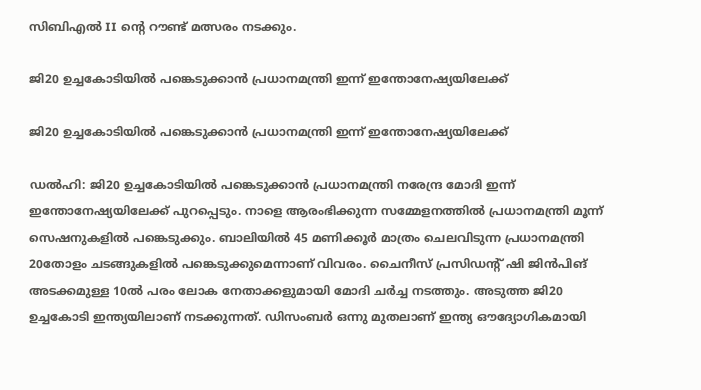സിബിഎല്‍ II ന്‍റെ റൗണ്ട് മത്സരം നടക്കും.

ജി20 ഉച്ചകോടിയിൽ പങ്കെടുക്കാൻ പ്രധാനമന്ത്രി ഇന്ന് ഇന്തോനേഷ്യയിലേക്ക്

ജി20 ഉച്ചകോടിയിൽ പങ്കെടുക്കാൻ പ്രധാനമന്ത്രി ഇന്ന് ഇന്തോനേഷ്യയിലേക്ക്

ഡൽഹി: ജി20 ഉച്ചകോടിയിൽ പങ്കെടുക്കാൻ പ്രധാനമന്ത്രി നരേന്ദ്ര മോദി ഇന്ന് ഇന്തോനേഷ്യയിലേക്ക് പുറപ്പെടും. നാളെ ആരംഭിക്കുന്ന സമ്മേളനത്തിൽ പ്രധാനമന്ത്രി മൂന്ന് സെഷനുകളിൽ പങ്കെടുക്കും. ബാലിയിൽ 45 മണിക്കൂർ മാത്രം ചെലവിടുന്ന പ്രധാനമന്ത്രി 20തോളം ചടങ്ങുകളിൽ പങ്കെടുക്കുമെന്നാണ് വിവരം. ചൈനീസ് പ്രസിഡന്റ് ഷി ജിൻപിങ് അടക്കമുള്ള 10ൽ പരം ലോക നേതാക്കളുമായി മോദി ചർച്ച നടത്തും. അടുത്ത ജി20 ഉച്ചകോടി ഇന്ത്യയിലാണ് നടക്കുന്നത്. ഡിസംബർ ഒന്നു മുതലാണ് ഇന്ത്യ ഔദ്യോഗികമായി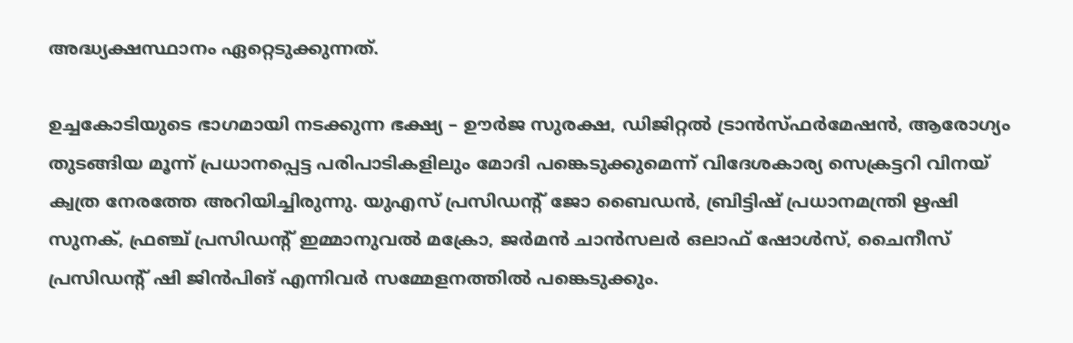അദ്ധ്യക്ഷസ്ഥാനം ഏറ്റെടുക്കുന്നത്.

ഉച്ചകോടിയുടെ ഭാഗമായി നടക്കുന്ന ഭക്ഷ്യ – ഊർജ സുരക്ഷ, ഡിജിറ്റൽ ട്രാൻസ്ഫർമേഷൻ, ആരോഗ്യം തുടങ്ങിയ മൂന്ന് പ്രധാനപ്പെട്ട പരിപാടികളിലും മോദി പങ്കെടുക്കുമെന്ന് വിദേശകാര്യ സെക്രട്ടറി വിനയ് ക്വത്ര നേരത്തേ അറിയിച്ചിരുന്നു. യുഎസ് പ്രസിഡന്റ് ജോ ബൈഡൻ, ബ്രിട്ടിഷ് പ്രധാനമന്ത്രി ഋഷി സുനക്, ഫ്രഞ്ച് പ്രസിഡന്റ് ഇമ്മാനുവൽ മക്രോ, ജർമൻ ചാൻസലർ ഒലാഫ് ഷോൾസ്, ചൈനീസ് പ്രസിഡന്റ് ഷി ജിൻപിങ് എന്നിവർ സമ്മേളനത്തിൽ പങ്കെടുക്കും.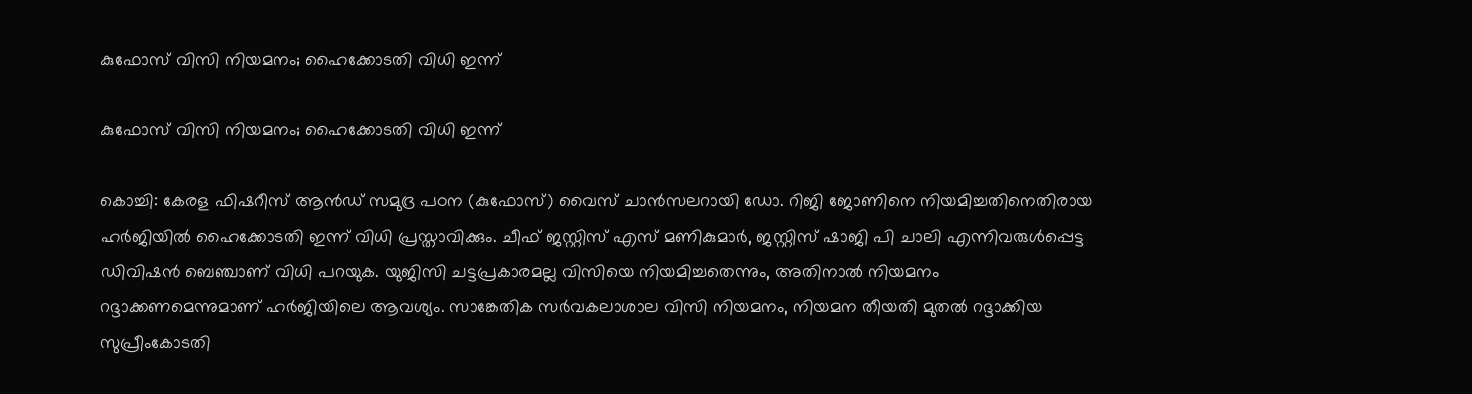കുഫോസ് വിസി നിയമനം; ഹൈക്കോടതി വിധി ഇന്ന്

കുഫോസ് വിസി നിയമനം; ഹൈക്കോടതി വിധി ഇന്ന്

കൊച്ചി: കേരള ഫിഷറീസ് ആൻഡ് സമുദ്ര പഠന (കുഫോസ്) വൈസ് ചാന്‍സലറായി ഡോ. റിജി ജോണിനെ നിയമിച്ചതിനെതിരായ ഹര്‍ജിയില്‍ ഹൈക്കോടതി ഇന്ന് വിധി പ്രസ്താവിക്കും. ചീഫ് ജസ്റ്റിസ് എസ് മണികുമാര്‍, ജസ്റ്റിസ് ഷാജി പി ചാലി എന്നിവരുള്‍പ്പെട്ട ഡിവിഷന്‍ ബെഞ്ചാണ് വിധി പറയുക. യുജിസി ചട്ടപ്രകാരമല്ല വിസിയെ നിയമിച്ചതെന്നും, അതിനാല്‍ നിയമനം റദ്ദാക്കണമെന്നുമാണ് ഹര്‍ജിയിലെ ആവശ്യം. സാങ്കേതിക സര്‍വകലാശാല വിസി നിയമനം, നിയമന തീയതി മുതല്‍ റദ്ദാക്കിയ സുപ്രീംകോടതി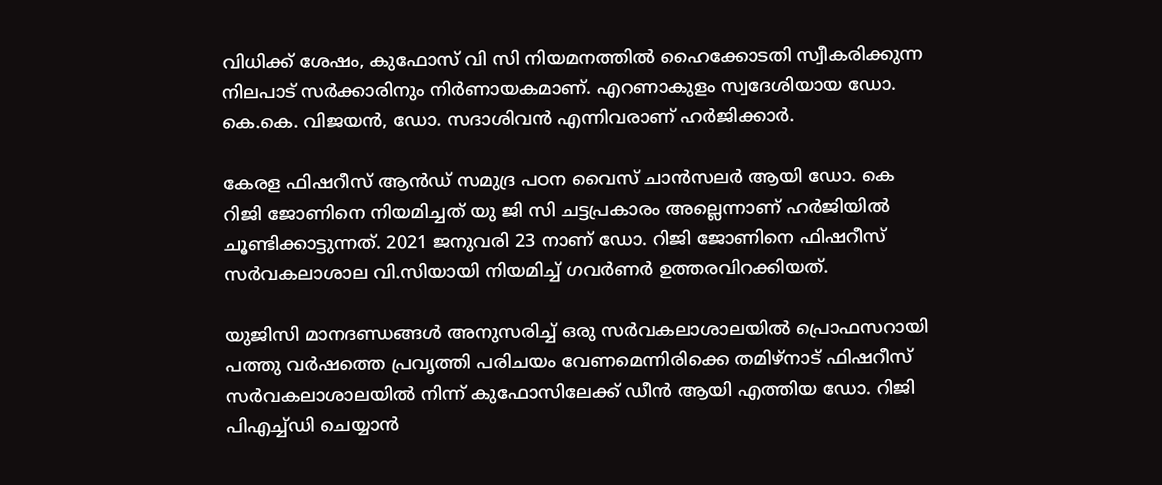വിധിക്ക് ശേഷം, കുഫോസ് വി സി നിയമനത്തില്‍ ഹൈക്കോടതി സ്വീകരിക്കുന്ന നിലപാട് സര്‍ക്കാരിനും നിര്‍ണായകമാണ്. എറണാകുളം സ്വദേശിയായ ഡോ. കെ.കെ. വിജയൻ, ഡോ. സദാശിവൻ എന്നിവരാണ് ഹർജിക്കാർ.

കേരള ഫിഷറീസ് ആൻഡ് സമുദ്ര പഠന വൈസ് ചാൻസലർ ആയി ഡോ. കെ റിജി ജോണിനെ നിയമിച്ചത് യു ജി സി ചട്ടപ്രകാരം അല്ലെന്നാണ് ഹർജിയിൽ ചൂണ്ടിക്കാട്ടുന്നത്. 2021 ജനുവരി 23 നാണ് ഡോ. റിജി ജോണിനെ ഫിഷറീസ് സർവകലാശാല വി.സിയായി നിയമിച്ച് ഗവർണർ ഉത്തരവിറക്കിയത്.

യുജിസി മാനദണ്ഡങ്ങൾ അനുസരിച്ച് ഒരു സർവകലാശാലയിൽ പ്രൊഫസറായി പത്തു വർഷത്തെ പ്രവൃത്തി പരിചയം വേണമെന്നിരിക്കെ തമിഴ്നാട് ഫിഷറീസ് സർവകലാശാലയിൽ നിന്ന് കുഫോസിലേക്ക് ഡീൻ ആയി എത്തിയ ഡോ. റിജി പിഎച്ച്ഡി ചെയ്യാൻ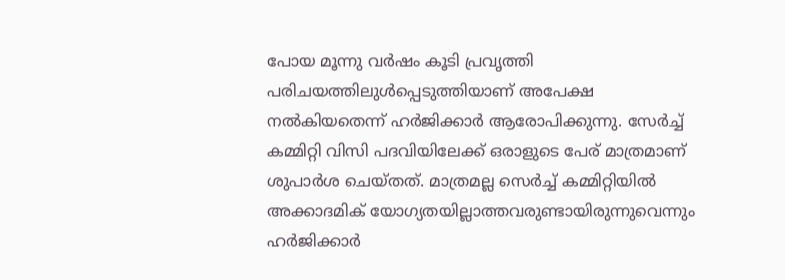പോയ മൂന്നു വർഷം കൂടി പ്രവൃത്തി പരിചയത്തിലുൾപ്പെടുത്തിയാണ് അപേക്ഷ നൽകിയതെന്ന് ഹർജിക്കാർ ആരോപിക്കുന്നു. സേർച്ച് കമ്മിറ്റി വിസി പദവിയിലേക്ക് ഒരാളുടെ പേര് മാത്രമാണ് ശുപാർശ ചെയ്തത്. മാത്രമല്ല സെർച്ച് കമ്മിറ്റിയിൽ അക്കാദമിക് യോഗ്യതയില്ലാത്തവരുണ്ടായിരുന്നുവെന്നും ഹർജിക്കാർ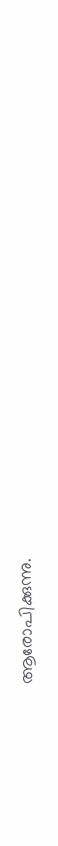ആരോപിക്കുന്നു.